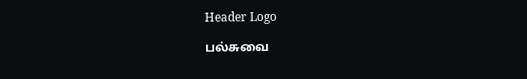Header Logo

பல்சுவை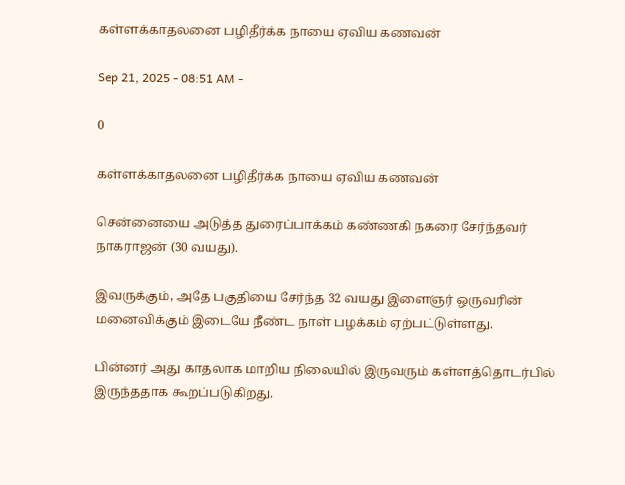கள்ளக்காதலனை பழிதீர்க்க நாயை ஏவிய கணவன்

Sep 21, 2025 - 08:51 AM -

0

கள்ளக்காதலனை பழிதீர்க்க நாயை ஏவிய கணவன்

சென்னையை அடுத்த துரைப்பாக்கம் கண்ணகி நகரை சேர்ந்தவர் நாகராஜன் (30 வயது).

இவருக்கும், அதே பகுதியை சேர்ந்த 32 வயது இளைஞர் ஒருவரின் மனைவிக்கும் இடையே நீண்ட நாள் பழக்கம் ஏற்பட்டுள்ளது.

பின்னர் அது காதலாக மாறிய நிலையில் இருவரும் கள்ளத்தொடர்பில் இருந்ததாக கூறப்படுகிறது.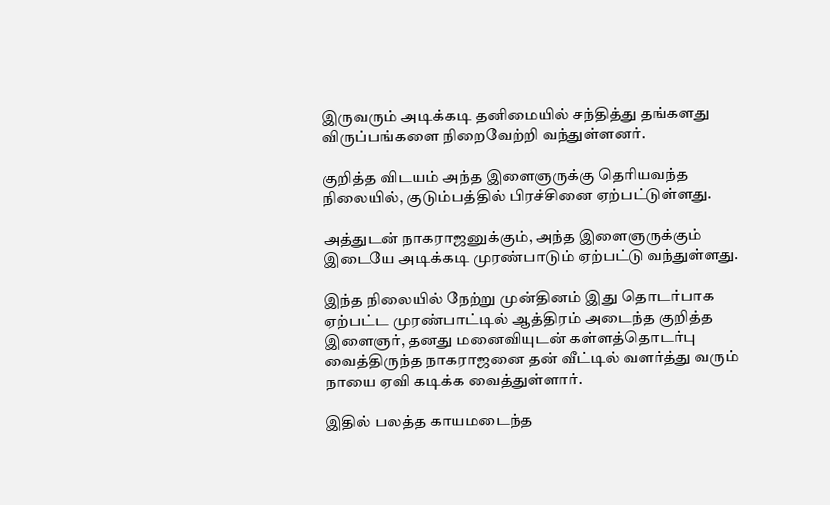இருவரும் அடிக்கடி தனிமையில் சந்தித்து தங்களது விருப்பங்களை நிறைவேற்றி வந்துள்ளனர்.

குறித்த விடயம் அந்த இளைஞருக்கு தெரியவந்த நிலையில், குடும்பத்தில் பிரச்சினை ஏற்பட்டுள்ளது.

அத்துடன் நாகராஜனுக்கும், அந்த இளைஞருக்கும் இடையே அடிக்கடி முரண்பாடும் ஏற்பட்டு வந்துள்ளது.

இந்த நிலையில் நேற்று முன்தினம் இது தொடர்பாக ஏற்பட்ட முரண்பாட்டில் ஆத்திரம் அடைந்த குறித்த இளைஞர், தனது மனைவியுடன் கள்ளத்தொடர்பு வைத்திருந்த நாகராஜனை தன் வீட்டில் வளர்த்து வரும் நாயை ஏவி கடிக்க வைத்துள்ளார்.

இதில் பலத்த காயமடைந்த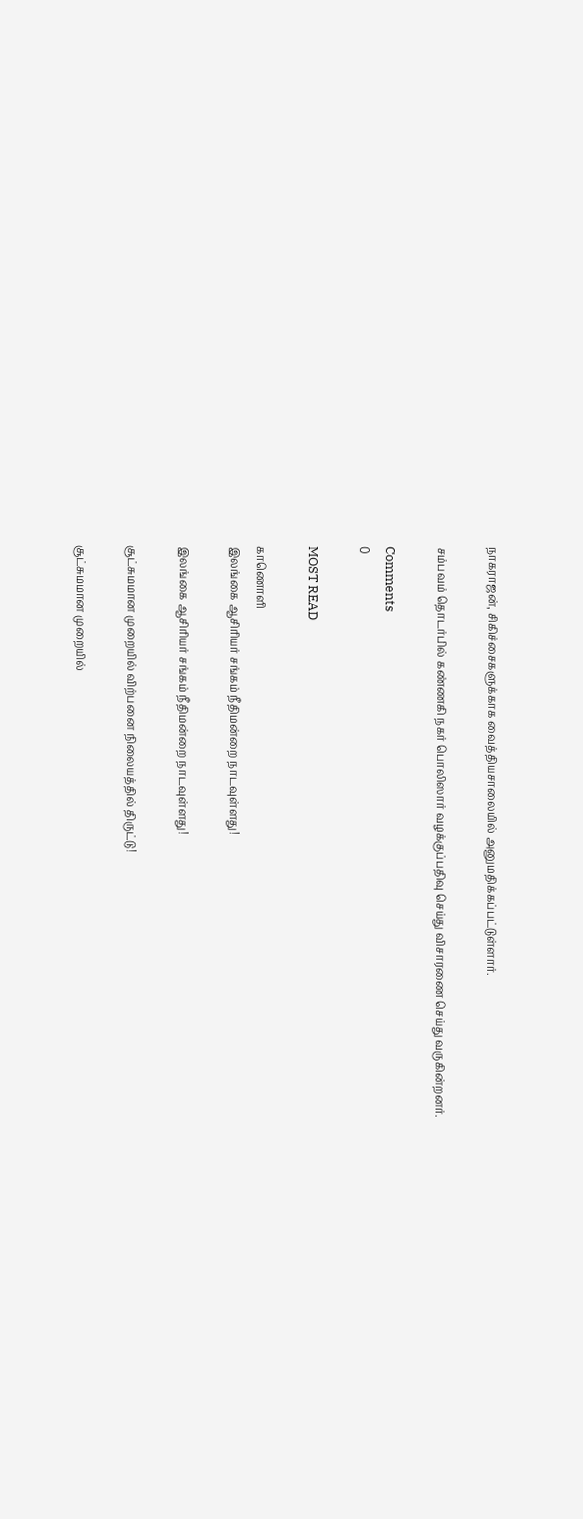நாகராஜன், சிகிச்சைகளுக்காக வைத்தியசாலையில் அனுமதிக்கப்பட்டுள்ளார்.

சம்பவம் தொடர்பில் கண்ணகி நகர் பொலிஸார் வழக்குப்பதிவு செய்து விசாரணை செய்து வருகின்றனர்.

Comments
0

MOST READ

காணொளி
இலங்கை ஆசிரியர் சங்கம் நீதிமன்றை நாடவுள்ளது!

இலங்கை ஆசிரியர் சங்கம் நீதிமன்றை நாடவுள்ளது!

சூட்சுமமான முறையில் விற்பனை நிலையத்தில் திருட்டு!

சூட்சுமமான முறையில்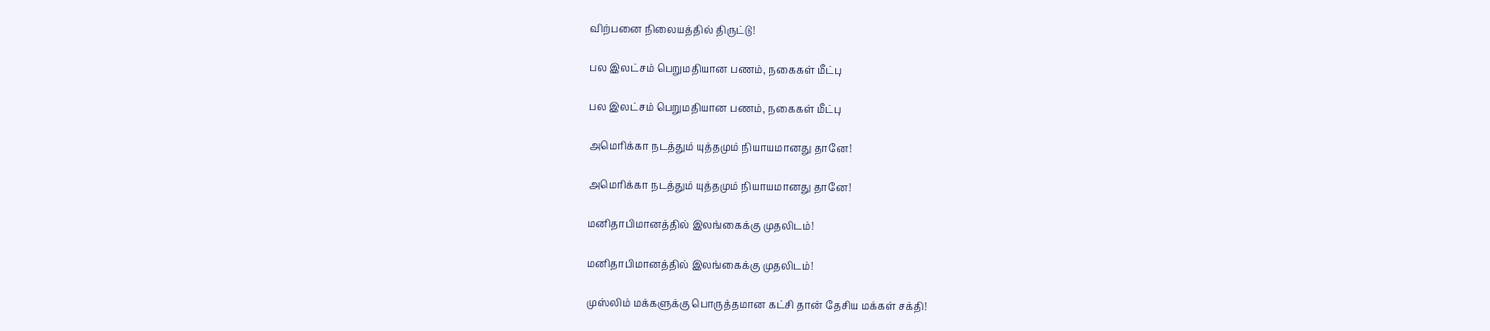விற்பனை நிலையத்தில் திருட்டு!

பல இலட்சம் பெறுமதியான பணம், நகைகள் மீட்பு

பல இலட்சம் பெறுமதியான பணம், நகைகள் மீட்பு

அமெரிக்கா நடத்தும் யுத்தமும் நியாயமானது தானே!

அமெரிக்கா நடத்தும் யுத்தமும் நியாயமானது தானே!

மனிதாபிமானத்தில் இலங்கைக்கு முதலிடம்!

மனிதாபிமானத்தில் இலங்கைக்கு முதலிடம்!

முஸ்லிம் மக்களுக்கு பொருத்தமான கட்சி தான் தேசிய மக்கள் சக்தி!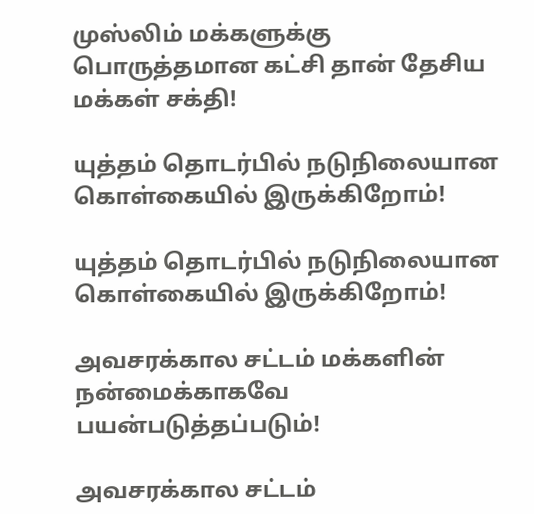முஸ்லிம் மக்களுக்கு பொருத்தமான கட்சி தான் தேசிய மக்கள் சக்தி!

யுத்தம் தொடர்பில் நடுநிலையான கொள்கையில் இருக்கிறோம்!

யுத்தம் தொடர்பில் நடுநிலையான கொள்கையில் இருக்கிறோம்!

அவசரக்கால சட்டம் மக்களின் நன்மைக்காகவே பயன்படுத்தப்படும்!

அவசரக்கால சட்டம்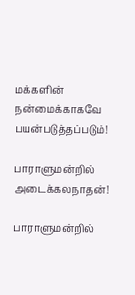மக்களின் நன்மைக்காகவே பயன்படுத்தப்படும்!

பாராளுமன்றில் அடைக்கலநாதன்!

பாராளுமன்றில்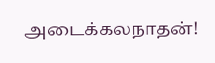அடைக்கலநாதன்!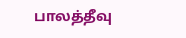பாலத்தீவு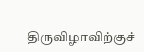திருவிழாவிற்குச்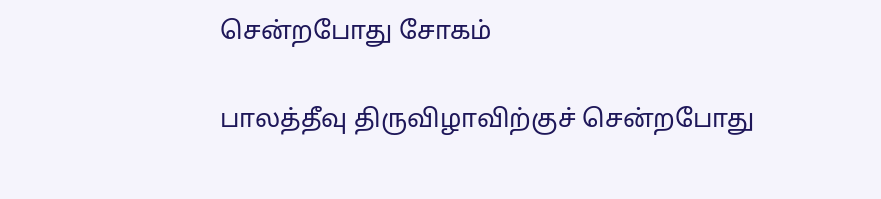சென்றபோது சோகம்

பாலத்தீவு திருவிழாவிற்குச் சென்றபோது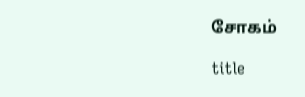சோகம்

title